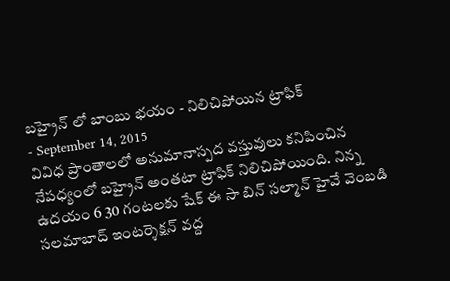బహ్రైన్ లో బాంబు భయం - నిలిచిపోయిన ట్రాఫిక్
- September 14, 2015
వివిధ ప్రాంతాలలో అనుమానాస్పద వస్తువులు కనిపించిన నేపధ్యంలో బహ్రైన్ అంతటా ట్రాఫిక్ నిలిచిపోయింది. నిన్న ఉదయం 6 30 గంటలకు షేక్ ఈ సా బిన్ సల్మాన్ హైవే వెంబడి సలమాబాద్ ఇంటర్శెక్షన్ వద్ద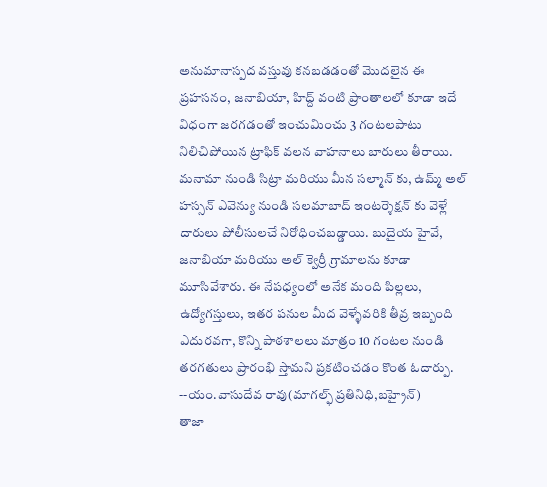అనుమానాస్పద వస్తువు కనబడడంతో మొదలైన ఈ ప్రహసనం, జనాబియా, హిద్ద్ వంటి ప్రాంతాలలో కూడా ఇదే విధంగా జరగడంతో ఇంచుమించు 3 గంటలపాటు నిలిచిపోయిన ట్రాఫిక్ వలన వాహనాలు బారులు తీరాయి. మనామా నుండి సిట్రా మరియు మీన సల్మాన్ కు, ఉమ్మ్ అల్ హస్సన్ ఎవెన్యు నుండి సలమాబాద్ ఇంటర్శెక్షన్ కు వెళ్లే దారులు పోలీసులచే నిరోధించబడ్డాయి. బుదైయ హైవే, జనాబియా మరియు అల్ క్వెర్రీ గ్రామాలను కూడా మూసివేశారు. ఈ నేపధ్యంలో అనేక మంది పిల్లలు, ఉద్యోగస్తులు, ఇతర పనుల మీద వెళ్ళేవరికి తీవ్ర ఇబ్బంది ఎదురవగా, కొన్ని పాఠశాలలు మాత్రం 10 గంటల నుండి తరగతులు ప్రారంభి స్తామని ప్రకటించడం కొంత ఓదార్పు.
--యం.వాసుదేవ రావు(మాగల్ఫ్ ప్రతినిధి,బహ్రైన్)
తాజా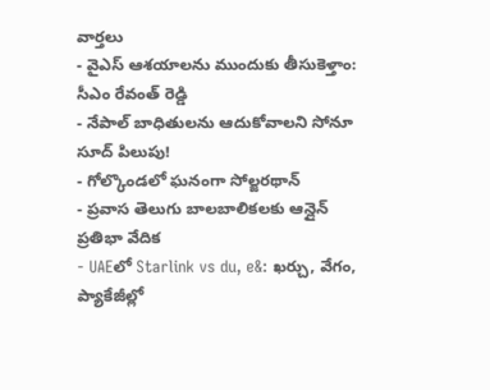వార్తలు
- వైఎస్ ఆశయాలను ముందుకు తీసుకెళ్తాం: సీఎం రేవంత్ రెడ్డి
- నేపాల్ బాధితులను ఆదుకోవాలని సోనూ సూద్ పిలుపు!
- గోల్కొండలో ఘనంగా సోల్జరథాన్
- ప్రవాస తెలుగు బాలబాలికలకు ఆన్లైన్ ప్రతిభా వేదిక
- UAEలో Starlink vs du, e&: ఖర్చు, వేగం, ప్యాకేజీల్లో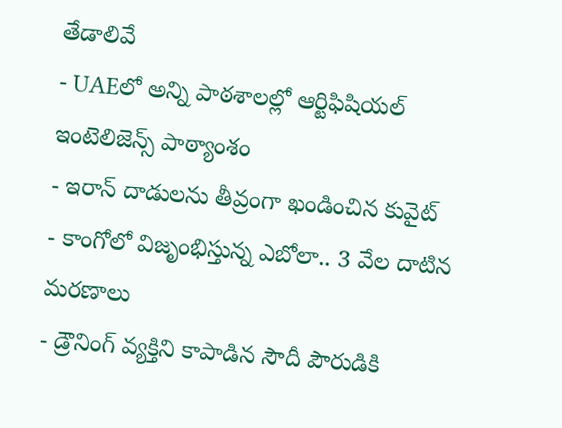తేడాలివే
- UAEలో అన్ని పాఠశాలల్లో ఆర్టిఫిషియల్ ఇంటెలిజెన్స్ పాఠ్యాంశం
- ఇరాన్ దాడులను తీవ్రంగా ఖండించిన కువైట్
- కాంగోలో విజృంభిస్తున్న ఎబోలా.. 3 వేల దాటిన మరణాలు
- డ్రౌనింగ్ వ్యక్తిని కాపాడిన సౌదీ పౌరుడికి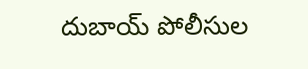దుబాయ్ పోలీసుల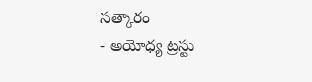సత్కారం
- అయోధ్య ట్రస్టు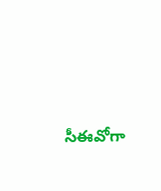సీఈవోగా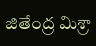జితేంద్ర మిశ్రా